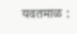यवतमाळ :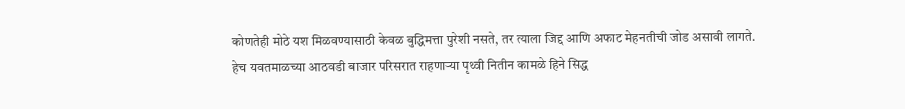कोणतेही मोठे यश मिळवण्यासाठी केवळ बुद्धिमत्ता पुरेशी नसते, तर त्याला जिद्द आणि अफाट मेहनतीची जोड असावी लागते. हेच यवतमाळच्या आठवडी बाजार परिसरात राहणाऱ्या पृथ्वी नितीन कामळे हिने सिद्ध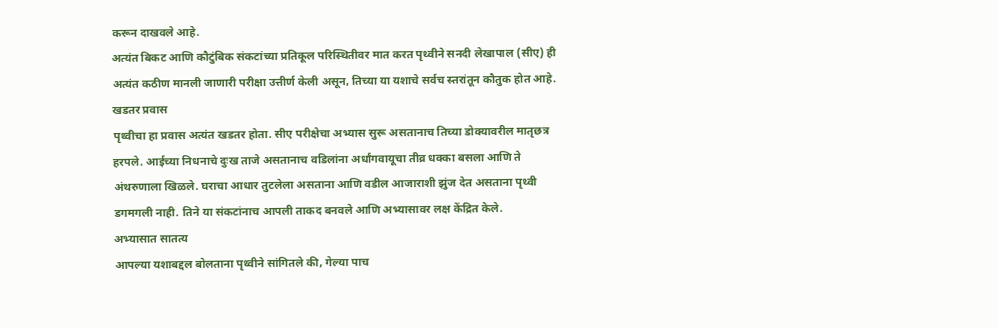करून दाखवले आहे.
अत्यंत बिकट आणि कौटुंबिक संकटांच्या प्रतिकूल परिस्थितीवर मात करत पृथ्वीने सनदी लेखापाल (सीए) ही अत्यंत कठीण मानली जाणारी परीक्षा उत्तीर्ण केली असून, तिच्या या यशाचे सर्वच स्तरांतून कौतुक होत आहे.
खडतर प्रवास
पृथ्वीचा हा प्रवास अत्यंत खडतर होता. सीए परीक्षेचा अभ्यास सुरू असतानाच तिच्या डोक्यावरील मातृछत्र हरपले. आईच्या निधनाचे दुःख ताजे असतानाच वडिलांना अर्धांगवायूचा तीव्र धक्का बसला आणि ते अंथरुणाला खिळले. घराचा आधार तुटलेला असताना आणि वडील आजाराशी झुंज देत असताना पृथ्वी डगमगली नाही. तिने या संकटांनाच आपली ताकद बनवले आणि अभ्यासावर लक्ष केंद्रित केले.
अभ्यासात सातत्य
आपल्या यशाबद्दल बोलताना पृथ्वीने सांगितले की, गेल्या पाच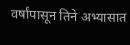वर्षांपासून तिने अभ्यासात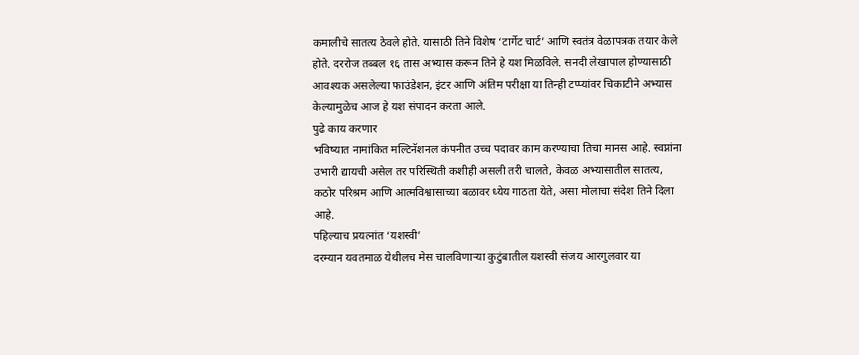कमालीचे सातत्य ठेवले होते. यासाठी तिने विशेष ‘टार्गेट चार्ट’ आणि स्वतंत्र वेळापत्रक तयार केले होते. दररोज तब्बल १६ तास अभ्यास करून तिने हे यश मिळविले. सनदी लेखापाल होण्यासाठी आवश्यक असलेल्या फाउंडेशन, इंटर आणि अंतिम परीक्षा या तिन्ही टप्प्यांवर चिकाटीने अभ्यास केल्यामुळेच आज हे यश संपादन करता आले.
पुढे काय करणार
भविष्यात नामांकित मल्टिनॅशनल कंपनीत उच्च पदावर काम करण्याचा तिचा मानस आहे. स्वप्नांना उभारी द्यायची असेल तर परिस्थिती कशीही असली तरी चालते, केवळ अभ्यासातील सातत्य, कठोर परिश्रम आणि आत्मविश्वासाच्या बळावर ध्येय गाठता येते, असा मोलाचा संदेश तिने दिला आहे.
पहिल्याच प्रयत्नांत ‘यशस्वी’
दरम्यान यवतमाळ येथीलच मेस चालविणाऱ्या कुटुंबातील यशस्वी संजय आरगुलवार या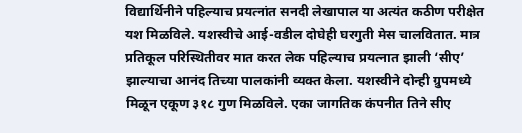विद्यार्थिनीने पहिल्याच प्रयत्नांत सनदी लेखापाल या अत्यंत कठीण परीक्षेत यश मिळविले. यशस्वीचे आई-वडील दोघेही घरगुती मेस चालवितात. मात्र प्रतिकूल परिस्थितीवर मात करत लेक पहिल्याच प्रयत्नात झाली ‘सीए’ झाल्याचा आनंद तिच्या पालकांनी व्यक्त केला. यशस्वीने दोन्ही ग्रुपमध्ये मिळून एकूण ३१८ गुण मिळविले. एका जागतिक कंपनीत तिने सीए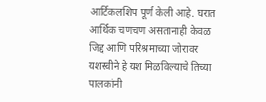आर्टिकलशिप पूर्ण केली आहे. घरात आर्थिक चणचण असतानाही केवळ जिद्द आणि परिश्रमाच्या जोरावर यशस्वीने हे यश मिळविल्याचे तिच्या पालकांनी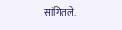सांगितले.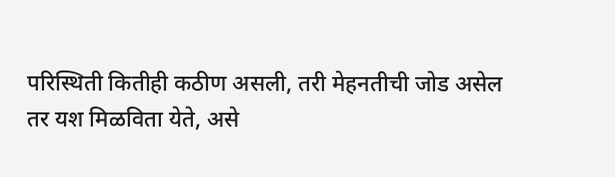परिस्थिती कितीही कठीण असली, तरी मेहनतीची जोड असेल तर यश मिळविता येते, असे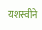यशस्वीने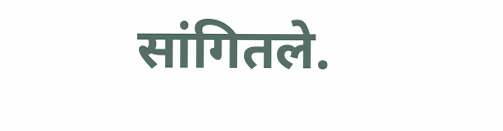सांगितले.